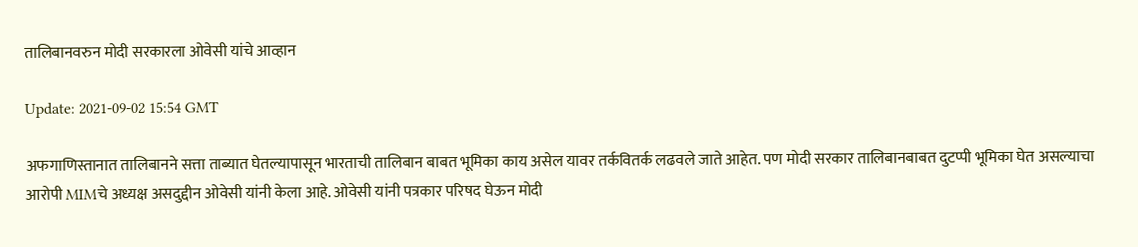तालिबानवरुन मोदी सरकारला ओवेसी यांचे आव्हान

Update: 2021-09-02 15:54 GMT

अफगाणिस्तानात तालिबानने सत्ता ताब्यात घेतल्यापासून भारताची तालिबान बाबत भूमिका काय असेल यावर तर्कवितर्क लढवले जाते आहेत. पण मोदी सरकार तालिबानबाबत दुटप्पी भूमिका घेत असल्याचा आरोपी MIMचे अध्यक्ष असदुद्दीन ओवेसी यांनी केला आहे. ओवेसी यांनी पत्रकार परिषद घेऊन मोदी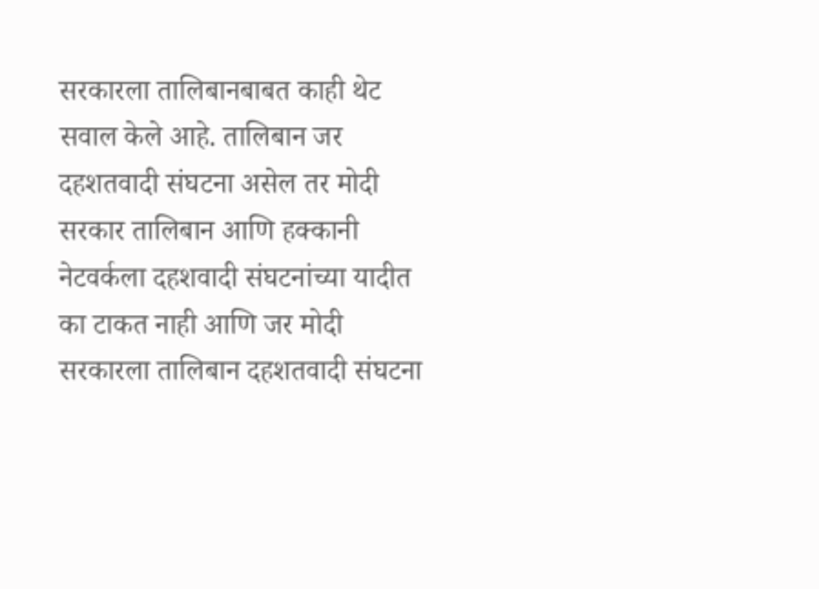सरकारला तालिबानबाबत काही थेट सवाल केले आहे. तालिबान जर दहशतवादी संघटना असेल तर मोदी सरकार तालिबान आणि हक्कानी नेटवर्कला दहशवादी संघटनांच्या यादीत का टाकत नाही आणि जर मोदी सरकारला तालिबान दहशतवादी संघटना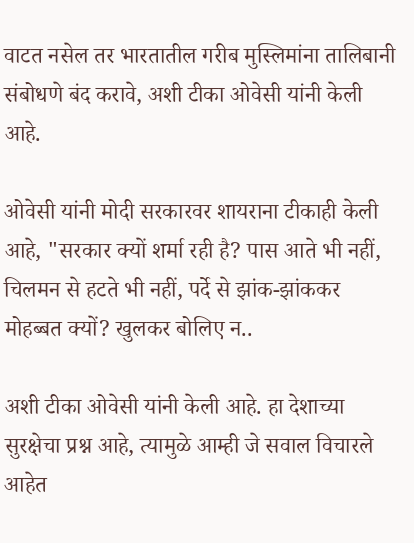वाटत नसेल तर भारतातील गरीब मुस्लिमांना तालिबानी संबोधणे बंद करावे, अशी टीका ओवेसी यांनी केली आहे.

ओवेसी यांनी मोदी सरकारवर शायराना टीकाही केली आहे, "सरकार क्यों शर्मा रही है? पास आते भी नहीं, चिलमन से हटते भी नहीं, पर्दे से झांक-झांककर मोहब्बत क्यों? खुलकर बोलिए न..

अशी टीका ओवेसी यांनी केली आहे. हा देशाच्या सुरक्षेचा प्रश्न आहे, त्यामुळे आम्ही जे सवाल विचारले आहेत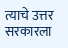त्याचे उत्तर सरकारला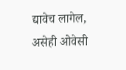द्यावेच लागेल, असेही ओवेसी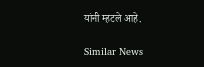यांनी म्हटले आहे.

Similar News